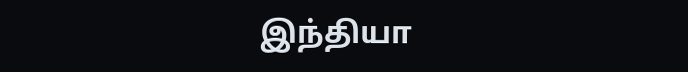இந்தியா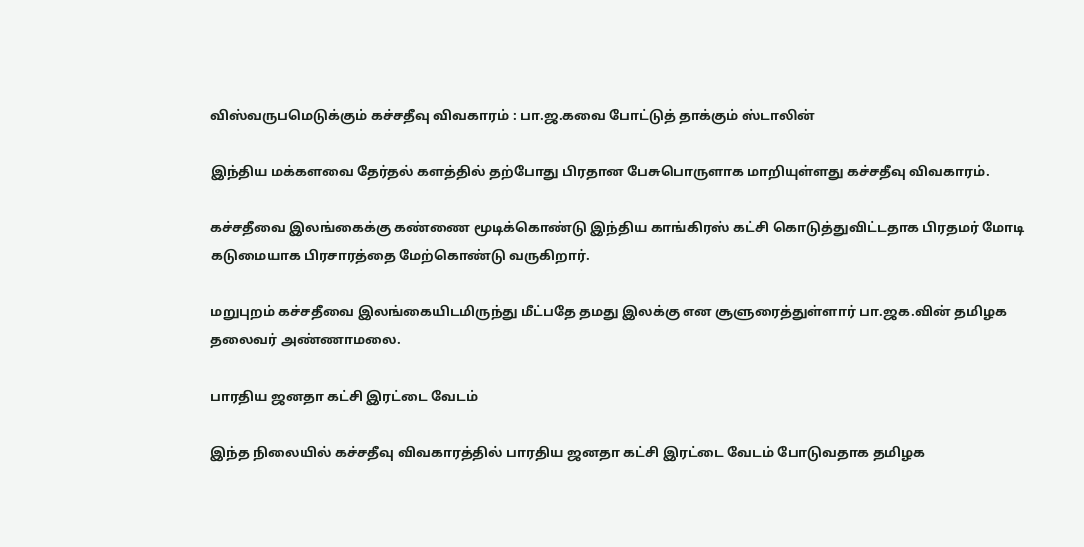விஸ்வருபமெடுக்கும் கச்சதீவு விவகாரம் : பா.ஜ.கவை போட்டுத் தாக்கும் ஸ்டாலின்

இந்திய மக்களவை தேர்தல் களத்தில் தற்போது பிரதான பேசுபொருளாக மாறியுள்ளது கச்சதீவு விவகாரம்.

கச்சதீவை இலங்கைக்கு கண்ணை மூடிக்கொண்டு இந்திய காங்கிரஸ் கட்சி கொடுத்துவிட்டதாக பிரதமர் மோடி கடுமையாக பிரசாரத்தை மேற்கொண்டு வருகிறார்.

மறுபுறம் கச்சதீவை இலங்கையிடமிருந்து மீட்பதே தமது இலக்கு என சூளுரைத்துள்ளார் பா.ஜக.வின் தமிழக தலைவர் அண்ணாமலை.

பாரதிய ஜனதா கட்சி இரட்டை வேடம்

இந்த நிலையில் கச்சதீவு விவகாரத்தில் பாரதிய ஜனதா கட்சி இரட்டை வேடம் போடுவதாக தமிழக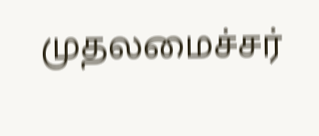முதலமைச்சர்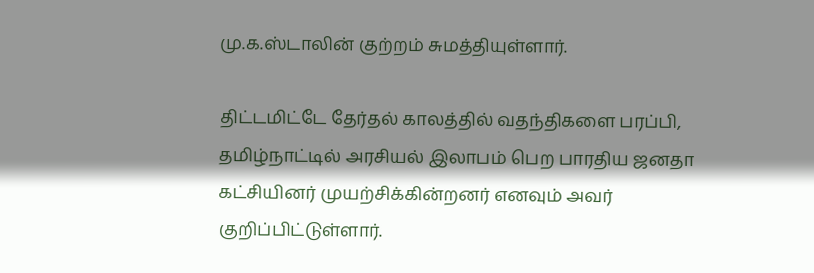மு.க.ஸ்டாலின் குற்றம் சுமத்தியுள்ளார்.

திட்டமிட்டே தேர்தல் காலத்தில் வதந்திகளை பரப்பி, தமிழ்நாட்டில் அரசியல் இலாபம் பெற பாரதிய ஜனதா கட்சியினர் முயற்சிக்கின்றனர் எனவும் அவர் குறிப்பிட்டுள்ளார்.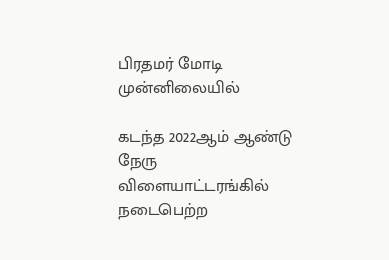பிரதமர் மோடி முன்னிலையில்

கடந்த 2022ஆம் ஆண்டு நேரு விளையாட்டரங்கில் நடைபெற்ற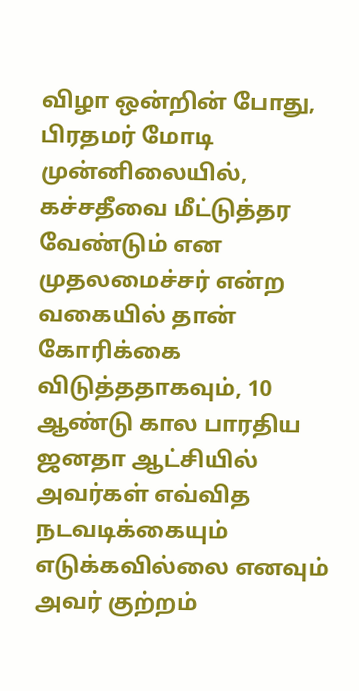விழா ஒன்றின் போது, பிரதமர் மோடி முன்னிலையில், கச்சதீவை மீட்டுத்தர வேண்டும் என முதலமைச்சர் என்ற வகையில் தான் கோரிக்கை விடுத்ததாகவும், 10 ஆண்டு கால பாரதிய ஜனதா ஆட்சியில் அவர்கள் எவ்வித நடவடிக்கையும் எடுக்கவில்லை எனவும் அவர் குற்றம்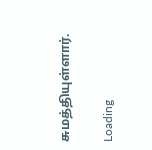சுமத்தியுள்ளார்.

Loading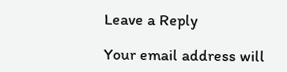Leave a Reply

Your email address will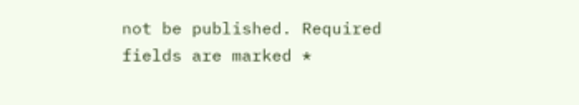not be published. Required fields are marked *